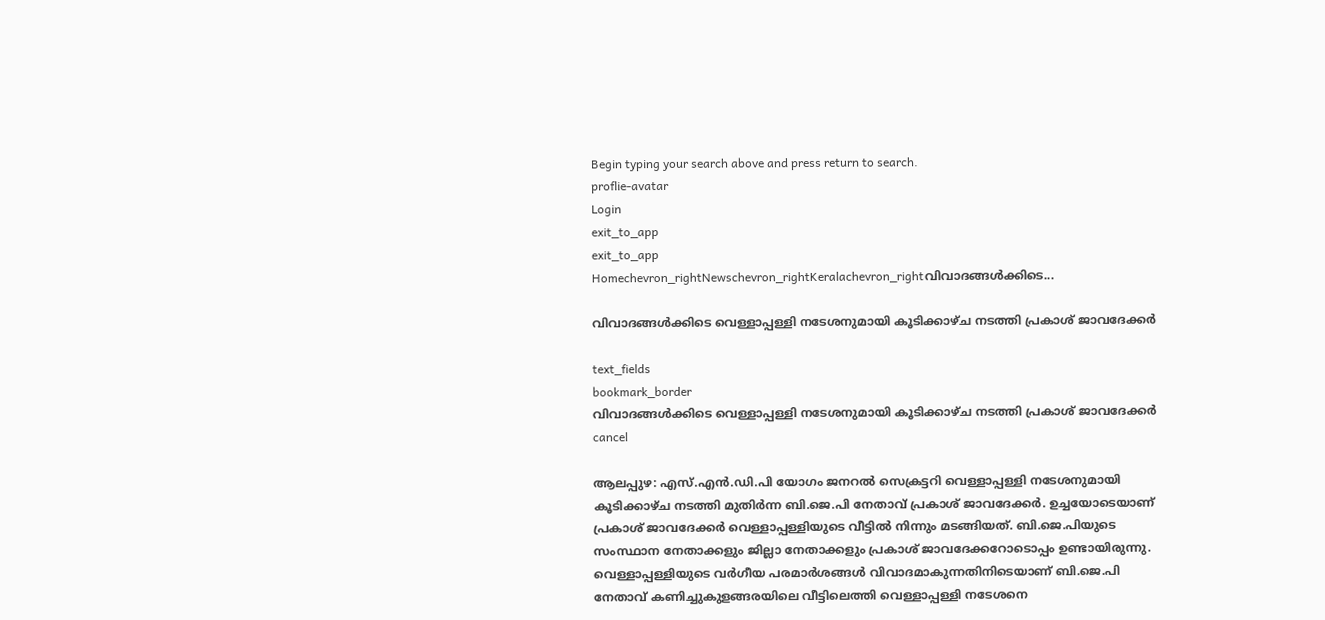Begin typing your search above and press return to search.
proflie-avatar
Login
exit_to_app
exit_to_app
Homechevron_rightNewschevron_rightKeralachevron_rightവിവാദങ്ങൾക്കിടെ...

വിവാദങ്ങൾക്കിടെ വെള്ളാപ്പള്ളി നടേശനുമായി കൂടിക്കാഴ്ച നടത്തി പ്രകാശ് ജാവദേക്കർ

text_fields
bookmark_border
വിവാദങ്ങൾക്കിടെ വെള്ളാപ്പള്ളി നടേശനുമായി കൂടിക്കാഴ്ച നടത്തി പ്രകാശ് ജാവദേക്കർ
cancel

ആലപ്പുഴ: എസ്.എൻ.ഡി.പി യോഗം ജനറൽ സെക്രട്ടറി വെള്ളാപ്പള്ളി നടേശനുമായി കൂടിക്കാഴ്ച നടത്തി മുതിർന്ന ബി.ജെ.പി നേതാവ് പ്രകാശ് ജാവദേക്കർ. ഉച്ചയോടെയാണ് പ്രകാശ് ജാവദേക്കർ വെള്ളാപ്പള്ളിയുടെ വീട്ടിൽ നിന്നും മടങ്ങിയത്. ബി.ജെ.പിയുടെ സംസ്ഥാന നേതാക്കളും ജില്ലാ നേതാക്കളും പ്രകാശ് ജാവദേക്കറോടൊപ്പം ഉണ്ടായിരുന്നു. വെള്ളാപ്പള്ളിയുടെ വർഗീയ പരമാർശങ്ങൾ വിവാദമാകുന്നതിനിടെയാണ് ബി.ജെ.പി നേതാവ് കണിച്ചുകുളങ്ങരയിലെ വീട്ടിലെത്തി വെള്ളാപ്പള്ളി നടേശനെ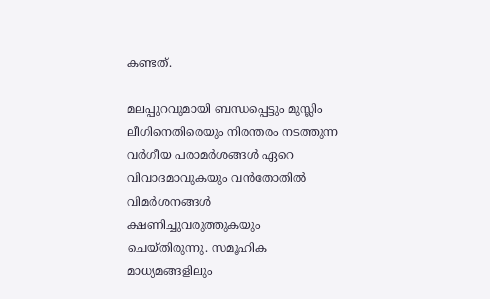കണ്ടത്.

മലപ്പുറവുമായി ബന്ധപ്പെട്ടും മുസ്ലിം ലീഗിനെതിരെയും നിരന്തരം നടത്തുന്ന വർഗീയ പരാമർശങ്ങൾ ഏറെ വിവാദമാവുകയും വൻതോതിൽ വിമർശനങ്ങൾ ക്ഷണിച്ചുവരുത്തുകയും ചെയ്തിരുന്നു. സമൂഹിക മാധ്യമങ്ങളിലും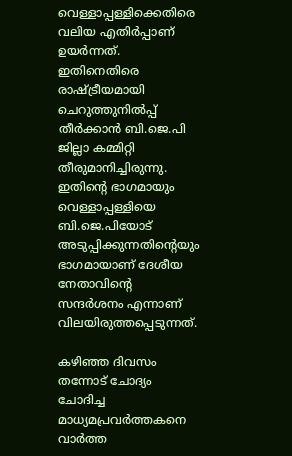വെള്ളാപ്പള്ളിക്കെതിരെ വലിയ എതിർപ്പാണ് ഉയർന്നത്. ഇതിനെതിരെ രാഷ്ട്രീയമായി ചെറുത്തുനിൽപ്പ് തീർക്കാൻ ബി.ജെ.പി ജില്ലാ കമ്മിറ്റി തീരുമാനിച്ചിരുന്നു. ഇതിന്‍റെ ഭാഗമായും വെള്ളാപ്പള്ളിയെ ബി.ജെ.പിയോട് അടുപ്പിക്കുന്നതിന്‍റെയും ഭാഗമായാണ് ദേശീയ നേതാവിന്‍റെ സന്ദർശനം എന്നാണ് വിലയിരുത്തപ്പെടുന്നത്.

കഴിഞ്ഞ ദിവസം തന്നോട് ചോദ്യം ചോദിച്ച മാധ്യമപ്രവർത്തകനെ വാർത്ത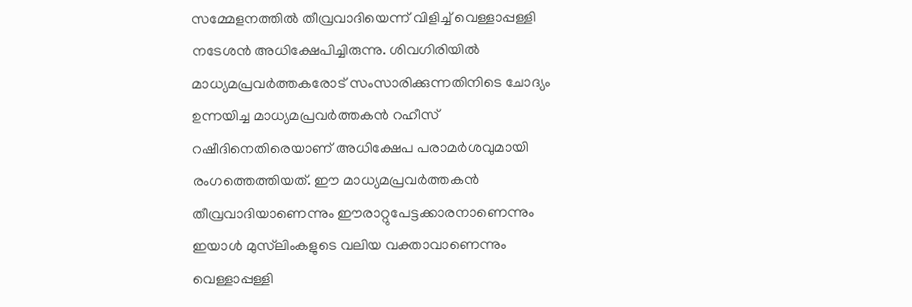സമ്മേളനത്തിൽ തീവ്രവാദിയെന്ന് വിളിച്ച് വെള്ളാപ്പള്ളി നടേശന്‍ അധിക്ഷേപിച്ചിരുന്നു. ശിവഗിരിയിൽ മാധ്യമപ്രവർത്തകരോട് സംസാരിക്കുന്നതിനിടെ ചോദ്യം ഉന്നയിച്ച മാധ്യമപ്രവർത്തകൻ റഹീസ് റഷീദിനെതിരെയാണ് അധിക്ഷേപ പരാമർശവുമായി രംഗത്തെത്തിയത്. ഈ മാധ്യമപ്രവര്‍ത്തകന്‍ തീവ്രവാദിയാണെന്നും ഈരാറ്റുപേട്ടക്കാരനാണെന്നും ഇയാള്‍ മുസ്‍ലിംകളുടെ വലിയ വക്താവാണെന്നും വെള്ളാപ്പള്ളി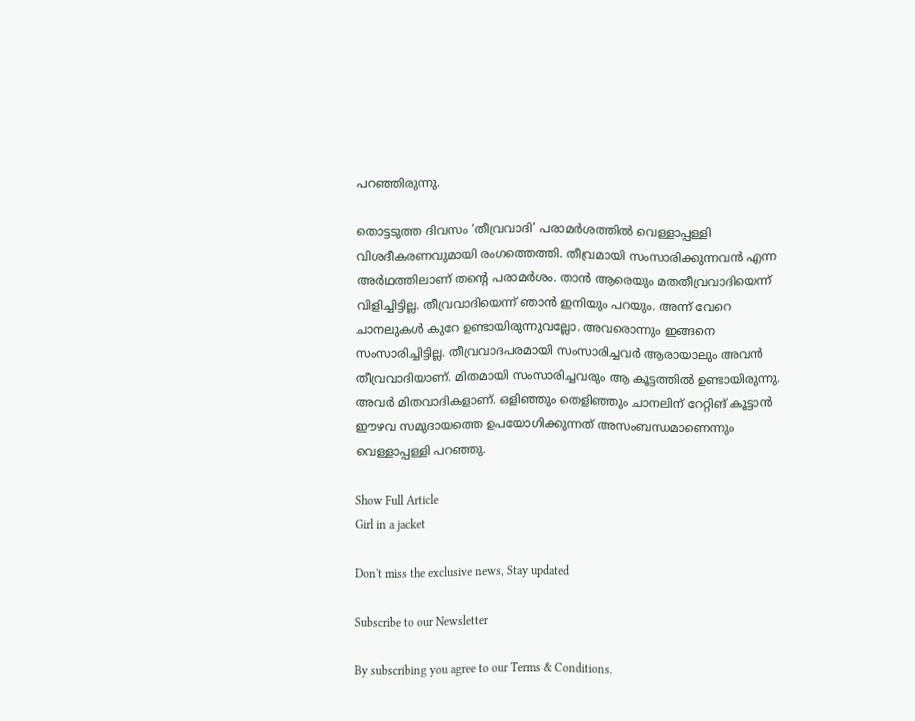പറഞ്ഞിരുന്നു.

തൊട്ടടുത്ത ദിവസം ‘തീവ്രവാദി’ പരാമർശത്തിൽ വെള്ളാപ്പള്ളി വിശദീകരണവുമായി രംഗത്തെത്തി. തീവ്രമായി സംസാരിക്കുന്നവൻ എന്ന അർഥത്തിലാണ് തന്റെ പരാമർശം. താൻ ആരെയും മതതീവ്രവാദിയെന്ന് വിളിച്ചിട്ടില്ല. തീവ്രവാദിയെന്ന് ഞാന്‍ ഇനിയും പറയും. അന്ന് വേറെ ചാനലുകള്‍ കുറേ ഉണ്ടായിരുന്നുവല്ലോ. അവരൊന്നും ഇങ്ങനെ സംസാരിച്ചിട്ടില്ല. തീവ്രവാദപരമായി സംസാരിച്ചവര്‍ ആരായാലും അവൻ തീവ്രവാദിയാണ്. മിതമായി സംസാരിച്ചവരും ആ കൂട്ടത്തില്‍ ഉണ്ടായിരുന്നു. അവര്‍ മിതവാദികളാണ്. ഒളിഞ്ഞും തെളിഞ്ഞും ചാനലിന് റേറ്റിങ് കൂട്ടാൻ ഈഴവ സമുദായത്തെ ഉപയോഗിക്കുന്നത് അസംബന്ധമാണെന്നും വെള്ളാപ്പള്ളി പറഞ്ഞു.

Show Full Article
Girl in a jacket

Don't miss the exclusive news, Stay updated

Subscribe to our Newsletter

By subscribing you agree to our Terms & Conditions.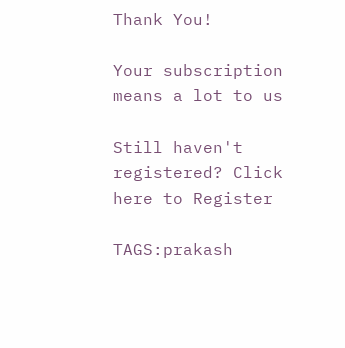Thank You!

Your subscription means a lot to us

Still haven't registered? Click here to Register

TAGS:prakash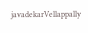javadekarVellappally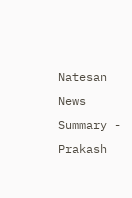Natesan
News Summary - Prakash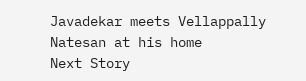Javadekar meets Vellappally Natesan at his home
Next Story